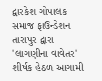દ્વારકેશ ગોપાલક સમાજ ફાઉન્ડેશન તારાપુર દ્વારા 'લાગણીના વાવેતર' શીર્ષક હેઠળ આગામી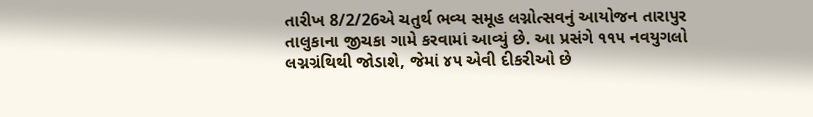તારીખ 8/2/26એ ચતુર્થ ભવ્ય સમૂહ લગ્નોત્સવનું આયોજન તારાપુર તાલુકાના જીચકા ગામે કરવામાં આવ્યું છે. આ પ્રસંગે ૧૧૫ નવયુગલો લગ્નગ્રંથિથી જોડાશે, જેમાં ૪૫ એવી દીકરીઓ છે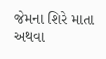જેમના શિરે માતા અથવા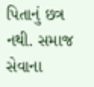પિતાનું છત્ર નથી. સમાજ સેવાના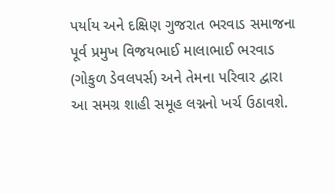પર્યાય અને દક્ષિણ ગુજરાત ભરવાડ સમાજના પૂર્વ પ્રમુખ વિજયભાઈ માલાભાઈ ભરવાડ (ગોકુળ ડેવલપર્સ) અને તેમના પરિવાર દ્વારા આ સમગ્ર શાહી સમૂહ લગ્નનો ખર્ચ ઉઠાવશે.